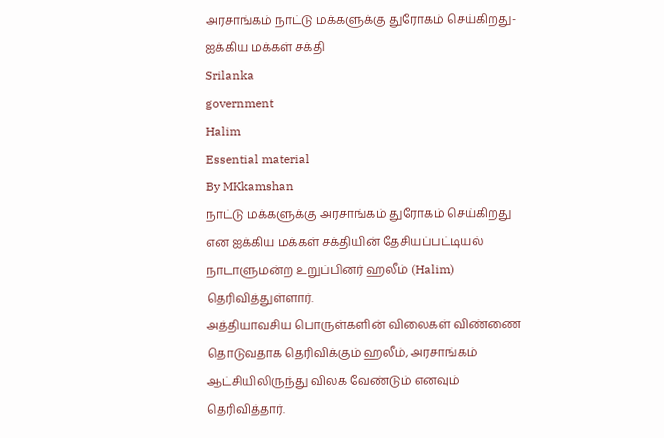அரசாங்கம் நாட்டு மக்களுக்கு துரோகம் செய்கிறது- ஐக்கிய மக்கள் சக்தி
Srilanka
government
Halim
Essential material
By MKkamshan
நாட்டு மக்களுக்கு அரசாங்கம் துரோகம் செய்கிறது என ஐக்கிய மக்கள் சக்தியின் தேசியப்பட்டியல் நாடாளுமன்ற உறுப்பினர் ஹலீம் (Halim) தெரிவித்துள்ளார்.
அத்தியாவசிய பொருள்களின் விலைகள் விண்ணை தொடுவதாக தெரிவிக்கும் ஹலீம், அரசாங்கம் ஆட்சியிலிருந்து விலக வேண்டும் எனவும் தெரிவித்தார்.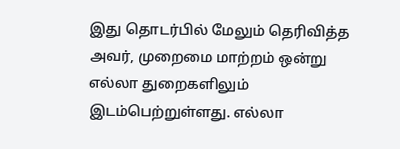இது தொடர்பில் மேலும் தெரிவித்த அவர், முறைமை மாற்றம் ஒன்று எல்லா துறைகளிலும் இடம்பெற்றுள்ளது. எல்லா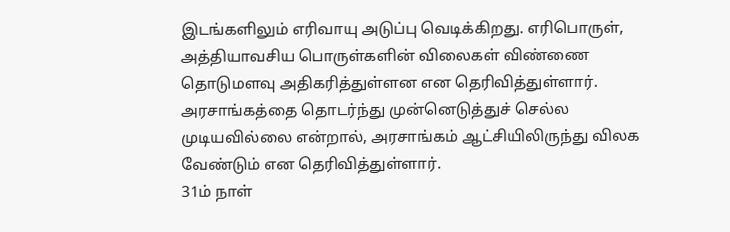இடங்களிலும் எரிவாயு அடுப்பு வெடிக்கிறது. எரிபொருள், அத்தியாவசிய பொருள்களின் விலைகள் விண்ணை தொடுமளவு அதிகரித்துள்ளன என தெரிவித்துள்ளார்.
அரசாங்கத்தை தொடர்ந்து முன்னெடுத்துச் செல்ல முடியவில்லை என்றால், அரசாங்கம் ஆட்சியிலிருந்து விலக வேண்டும் என தெரிவித்துள்ளார்.
31ம் நாள்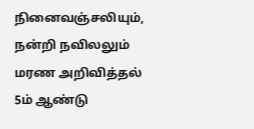நினைவஞ்சலியும், நன்றி நவிலலும்
மரண அறிவித்தல்
5ம் ஆண்டு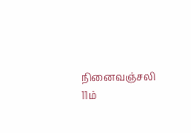நினைவஞ்சலி
11ம்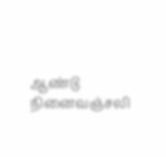ஆண்டு நினைவஞ்சலி